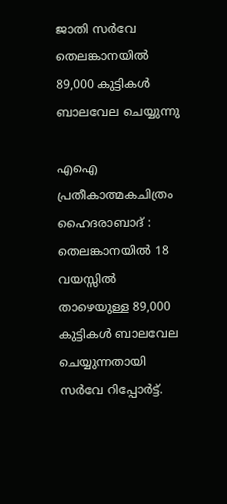ജാതി സർവേ
തെലങ്കാനയിൽ 89,000 കുട്ടികൾ ബാലവേല ചെയ്യുന്നു

എഐ പ്രതീകാത്മകചിത്രം
ഹൈദരാബാദ് : തെലങ്കാനയിൽ 18 വയസ്സിൽ താഴെയുള്ള 89,000 കുട്ടികൾ ബാലവേല ചെയ്യുന്നതായി സർവേ റിപ്പോർട്ട്.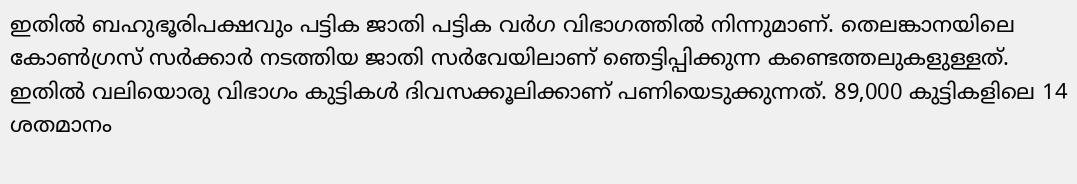ഇതിൽ ബഹുഭൂരിപക്ഷവും പട്ടിക ജാതി പട്ടിക വർഗ വിഭാഗത്തിൽ നിന്നുമാണ്. തെലങ്കാനയിലെ കോൺഗ്രസ് സർക്കാർ നടത്തിയ ജാതി സർവേയിലാണ് ഞെട്ടിപ്പിക്കുന്ന കണ്ടെത്തലുകളുള്ളത്. ഇതിൽ വലിയൊരു വിഭാഗം കുട്ടികൾ ദിവസക്കൂലിക്കാണ് പണിയെടുക്കുന്നത്. 89,000 കുട്ടികളിലെ 14 ശതമാനം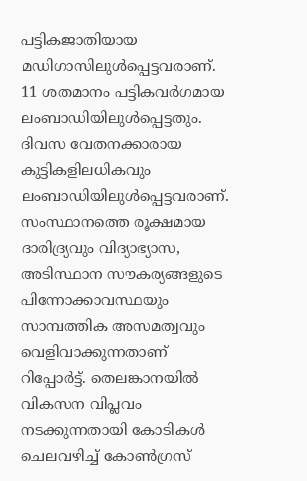പട്ടികജാതിയായ മഡിഗാസിലുൾപ്പെട്ടവരാണ്. 11 ശതമാനം പട്ടികവർഗമായ ലംബാഡിയിലുൾപ്പെട്ടതും.
ദിവസ വേതനക്കാരായ കുട്ടികളിലധികവും ലംബാഡിയിലുൾപ്പെട്ടവരാണ്. സംസ്ഥാനത്തെ രൂക്ഷമായ ദാരിദ്ര്യവും വിദ്യാഭ്യാസ, അടിസ്ഥാന സൗകര്യങ്ങളുടെ പിന്നോക്കാവസ്ഥയും സാമ്പത്തിക അസമത്വവും വെളിവാക്കുന്നതാണ് റിപ്പോർട്ട്. തെലങ്കാനയിൽ വികസന വിപ്ലവം നടക്കുന്നതായി കോടികൾ ചെലവഴിച്ച് കോൺഗ്രസ്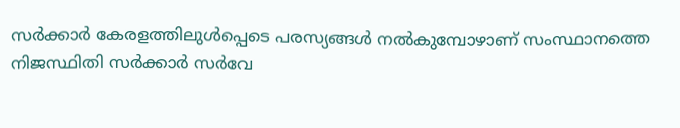സർക്കാർ കേരളത്തിലുൾപ്പെടെ പരസ്യങ്ങൾ നൽകുമ്പോഴാണ് സംസ്ഥാനത്തെ നിജസ്ഥിതി സർക്കാർ സർവേ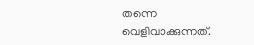തന്നെ വെളിവാക്കുന്നത്.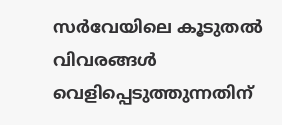സർവേയിലെ കൂടുതൽ വിവരങ്ങൾ വെളിപ്പെടുത്തുന്നതിന്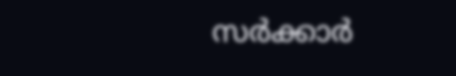സർക്കാർ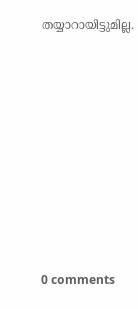തയ്യാറായിട്ടുമില്ല.










0 comments